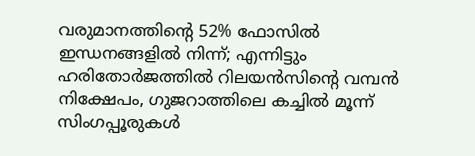വരുമാനത്തിന്റെ 52% ഫോസില്‍ ഇന്ധനങ്ങളില്‍ നിന്ന്; എന്നിട്ടും ഹരിതോര്‍ജത്തില്‍ റിലയന്‍സിന്റെ വമ്പന്‍ നിക്ഷേപം, ഗുജറാത്തിലെ കച്ചില്‍ മൂന്ന് സിംഗപ്പൂരുകള്‍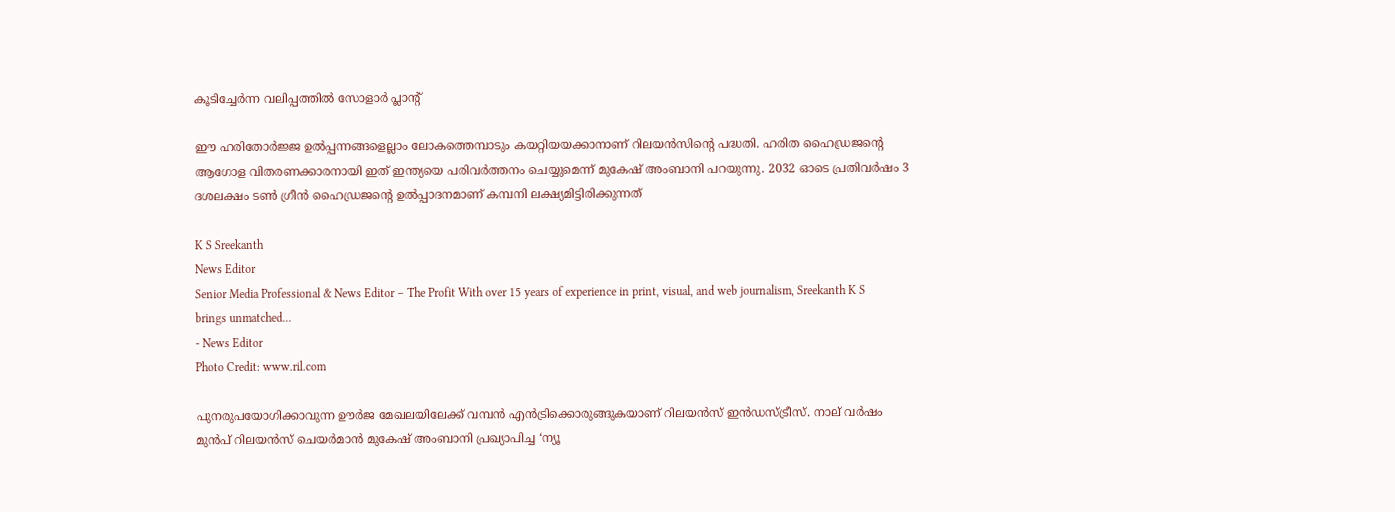കൂടിച്ചേര്‍ന്ന വലിപ്പത്തില്‍ സോളാര്‍ പ്ലാന്റ്

ഈ ഹരിതോര്‍ജ്ജ ഉല്‍പ്പന്നങ്ങളെല്ലാം ലോകത്തെമ്പാടും കയറ്റിയയക്കാനാണ് റിലയന്‍സിന്റെ പദ്ധതി. ഹരിത ഹൈഡ്രജന്റെ ആഗോള വിതരണക്കാരനായി ഇത് ഇന്ത്യയെ പരിവര്‍ത്തനം ചെയ്യുമെന്ന് മുകേഷ് അംബാനി പറയുന്നു. 2032 ഓടെ പ്രതിവര്‍ഷം 3 ദശലക്ഷം ടണ്‍ ഗ്രീന്‍ ഹൈഡ്രജന്റെ ഉല്‍പ്പാദനമാണ് കമ്പനി ലക്ഷ്യമിട്ടിരിക്കുന്നത്

K S Sreekanth
News Editor
Senior Media Professional & News Editor – The Profit With over 15 years of experience in print, visual, and web journalism, Sreekanth K S brings unmatched...
- News Editor
Photo Credit: www.ril.com

പുനരുപയോഗിക്കാവുന്ന ഊര്‍ജ മേഖലയിലേക്ക് വമ്പന്‍ എന്‍ട്രിക്കൊരുങ്ങുകയാണ് റിലയന്‍സ് ഇന്‍ഡസ്ട്രീസ്. നാല് വര്‍ഷം മുന്‍പ് റിലയന്‍സ് ചെയര്‍മാന്‍ മുകേഷ് അംബാനി പ്രഖ്യാപിച്ച ‘ന്യൂ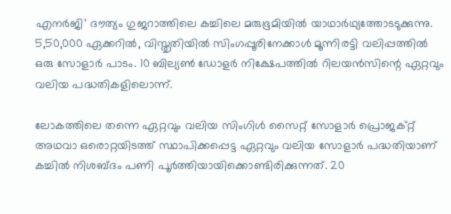എനര്‍ജി’ ദൗത്യം ഗുജറാത്തിലെ കച്ചിലെ മരുഭൂമിയില്‍ യാഥാര്‍ഥ്യത്തോടടുക്കുന്നു. 5,50,000 ഏക്കറില്‍, വിസ്തൃതിയില്‍ സിംഗപ്പൂരിനേക്കാള്‍ മൂന്നിരട്ടി വലിപ്പത്തില്‍ ഒരു സോളാര്‍ പാടം. 10 ബില്യണ്‍ ഡോളര്‍ നിക്ഷേപത്തില്‍ റിലയന്‍സിന്റെ ഏറ്റവും വലിയ പദ്ധതികളിലൊന്ന്.

ലോകത്തിലെ തന്നെ ഏറ്റവും വലിയ സിംഗിള്‍ സൈറ്റ് സോളാര്‍ പ്രൊജക്റ്റ് അഥവാ ഒരൊറ്റയിടത്ത് സ്ഥാപിക്കപ്പെട്ട ഏറ്റവും വലിയ സോളാര്‍ പദ്ധതിയാണ് കച്ചില്‍ നിശബ്ദം പണി പൂര്‍ത്തിയായിക്കൊണ്ടിരിക്കുന്നത്. 20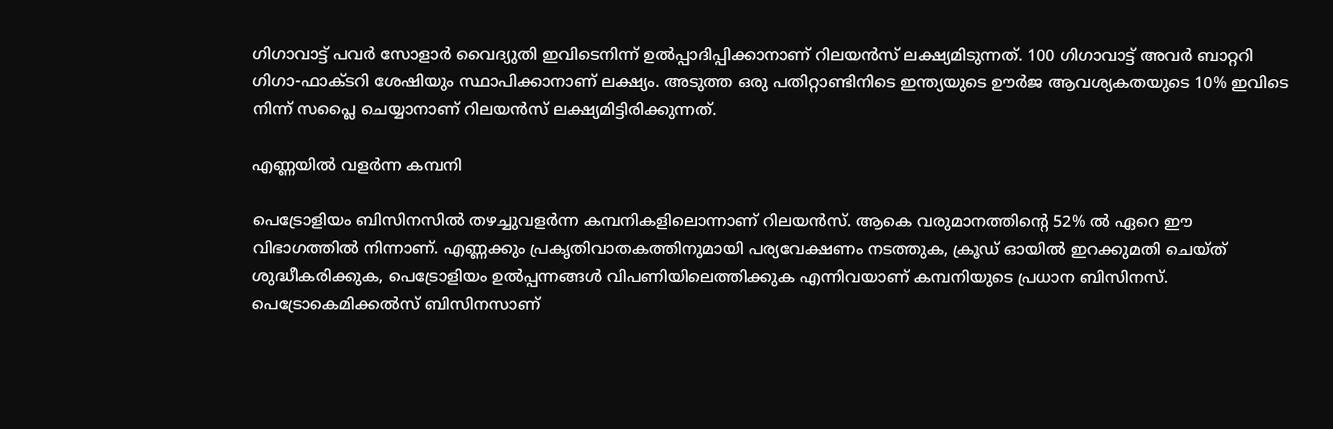ഗിഗാവാട്ട് പവര്‍ സോളാര്‍ വൈദ്യുതി ഇവിടെനിന്ന് ഉല്‍പ്പാദിപ്പിക്കാനാണ് റിലയന്‍സ് ലക്ഷ്യമിടുന്നത്. 100 ഗിഗാവാട്ട് അവര്‍ ബാറ്ററി ഗിഗാ-ഫാക്ടറി ശേഷിയും സ്ഥാപിക്കാനാണ് ലക്ഷ്യം. അടുത്ത ഒരു പതിറ്റാണ്ടിനിടെ ഇന്ത്യയുടെ ഊര്‍ജ ആവശ്യകതയുടെ 10% ഇവിടെ നിന്ന് സപ്ലൈ ചെയ്യാനാണ് റിലയന്‍സ് ലക്ഷ്യമിട്ടിരിക്കുന്നത്.

എണ്ണയില്‍ വളര്‍ന്ന കമ്പനി

പെട്രോളിയം ബിസിനസില്‍ തഴച്ചുവളര്‍ന്ന കമ്പനികളിലൊന്നാണ് റിലയന്‍സ്. ആകെ വരുമാനത്തിന്റെ 52% ല്‍ ഏറെ ഈ വിഭാഗത്തില്‍ നിന്നാണ്. എണ്ണക്കും പ്രകൃതിവാതകത്തിനുമായി പര്യവേക്ഷണം നടത്തുക, ക്രൂഡ് ഓയില്‍ ഇറക്കുമതി ചെയ്ത് ശുദ്ധീകരിക്കുക, പെട്രോളിയം ഉല്‍പ്പന്നങ്ങള്‍ വിപണിയിലെത്തിക്കുക എന്നിവയാണ് കമ്പനിയുടെ പ്രധാന ബിസിനസ്. പെട്രോകെമിക്കല്‍സ് ബിസിനസാണ്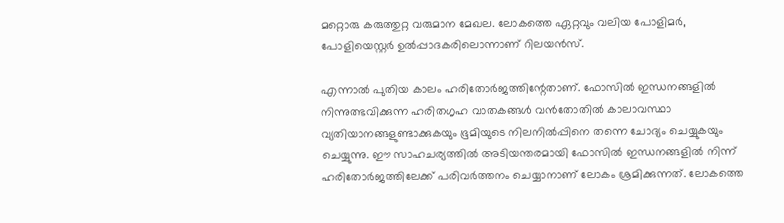മറ്റൊരു കരുത്തുറ്റ വരുമാന മേഖല. ലോകത്തെ ഏറ്റവും വലിയ പോളിമര്‍, പോളിയെസ്റ്റര്‍ ഉല്‍പ്പാദകരിലൊന്നാണ് റിലയന്‍സ്.

എന്നാല്‍ പുതിയ കാലം ഹരിതോര്‍ജത്തിന്റേതാണ്. ഫോസില്‍ ഇന്ധനങ്ങളില്‍ നിന്നുത്ഭവിക്കുന്ന ഹരിതഗൃഹ വാതകങ്ങള്‍ വന്‍തോതില്‍ കാലാവസ്ഥാ വ്യതിയാനങ്ങളുണ്ടാക്കുകയും ഭൂമിയുടെ നിലനില്‍പ്പിനെ തന്നെ ചോദ്യം ചെയ്യുകയും ചെയ്യുന്നു. ഈ സാഹചര്യത്തില്‍ അടിയന്തരമായി ഫോസില്‍ ഇന്ധനങ്ങളില്‍ നിന്ന് ഹരിതോര്‍ജത്തിലേക്ക് പരിവര്‍ത്തനം ചെയ്യാനാണ് ലോകം ശ്രമിക്കുന്നത്. ലോകത്തെ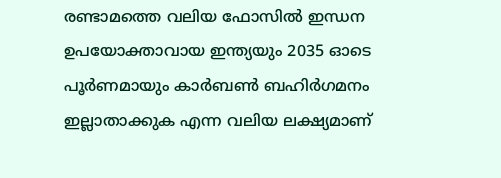രണ്ടാമത്തെ വലിയ ഫോസില്‍ ഇന്ധന ഉപയോക്താവായ ഇന്ത്യയും 2035 ഓടെ പൂര്‍ണമായും കാര്‍ബണ്‍ ബഹിര്‍ഗമനം ഇല്ലാതാക്കുക എന്ന വലിയ ലക്ഷ്യമാണ്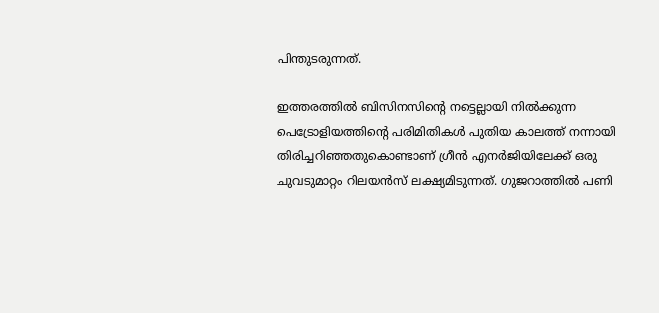പിന്തുടരുന്നത്.

ഇത്തരത്തില്‍ ബിസിനസിന്റെ നട്ടെല്ലായി നില്‍ക്കുന്ന പെട്രോളിയത്തിന്റെ പരിമിതികള്‍ പുതിയ കാലത്ത് നന്നായി തിരിച്ചറിഞ്ഞതുകൊണ്ടാണ് ഗ്രീന്‍ എനര്‍ജിയിലേക്ക് ഒരു ചുവടുമാറ്റം റിലയന്‍സ് ലക്ഷ്യമിടുന്നത്. ഗുജറാത്തില്‍ പണി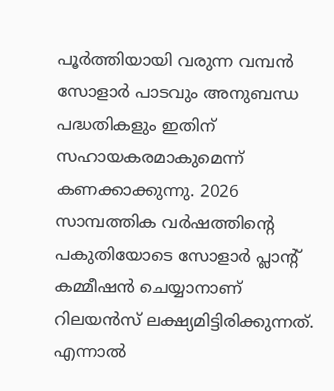പൂര്‍ത്തിയായി വരുന്ന വമ്പന്‍ സോളാര്‍ പാടവും അനുബന്ധ പദ്ധതികളും ഇതിന് സഹായകരമാകുമെന്ന് കണക്കാക്കുന്നു. 2026 സാമ്പത്തിക വര്‍ഷത്തിന്റെ പകുതിയോടെ സോളാര്‍ പ്ലാന്റ് കമ്മീഷന്‍ ചെയ്യാനാണ് റിലയന്‍സ് ലക്ഷ്യമിട്ടിരിക്കുന്നത്. എന്നാല്‍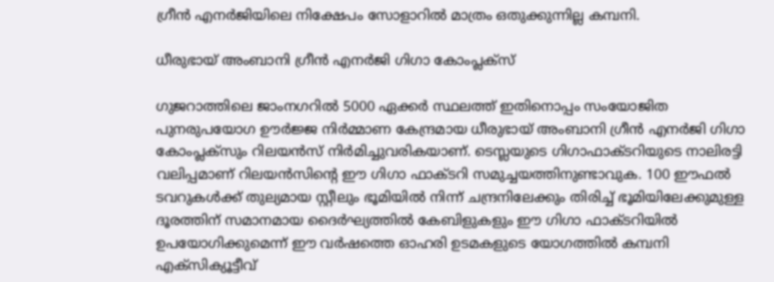ഗ്രീന്‍ എനര്‍ജിയിലെ നിക്ഷേപം സോളാറില്‍ മാത്രം ഒതുക്കുന്നില്ല കമ്പനി.

ധീരുഭായ് അംബാനി ഗ്രീന്‍ എനര്‍ജി ഗിഗാ കോംപ്ലക്സ്

ഗുജറാത്തിലെ ജാംനഗറില്‍ 5000 ഏക്കര്‍ സ്ഥലത്ത് ഇതിനൊപ്പം സംയോജിത പുനരുപയോഗ ഊര്‍ജ്ജ നിര്‍മ്മാണ കേന്ദ്രമായ ധീരുഭായ് അംബാനി ഗ്രീന്‍ എനര്‍ജി ഗിഗാ കോംപ്ലക്സും റിലയന്‍സ് നിര്‍മിച്ചുവരികയാണ്. ടെസ്ലയുടെ ഗിഗാഫാക്ടറിയുടെ നാലിരട്ടി വലിപ്പമാണ് റിലയന്‍സിന്റെ ഈ ഗിഗാ ഫാക്ടറി സമുച്ചയത്തിനുണ്ടാവുക. 100 ഈഫല്‍ ടവറുകള്‍ക്ക് തുല്യമായ സ്റ്റീലും ഭൂമിയില്‍ നിന്ന് ചന്ദ്രനിലേക്കും തിരിച്ച് ഭൂമിയിലേക്കുമുള്ള ദൂരത്തിന് സമാനമായ ദൈര്‍ഘ്യത്തില്‍ കേബിളുകളും ഈ ഗിഗാ ഫാക്ടറിയില്‍ ഉപയോഗിക്കുമെന്ന് ഈ വര്‍ഷത്തെ ഓഹരി ഉടമകളുടെ യോഗത്തില്‍ കമ്പനി എക്‌സിക്യൂട്ടീവ്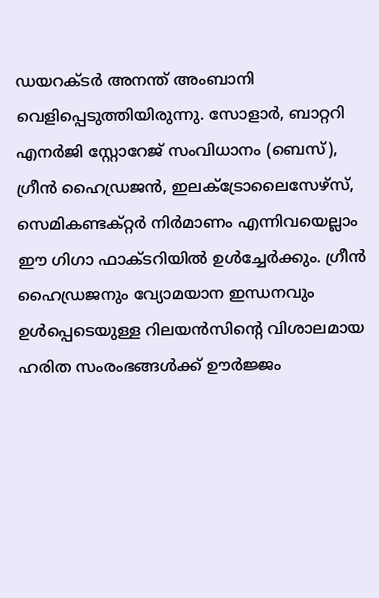ഡയറക്ടര്‍ അനന്ത് അംബാനി വെളിപ്പെടുത്തിയിരുന്നു. സോളാര്‍, ബാറ്ററി എനര്‍ജി സ്റ്റോറേജ് സംവിധാനം (ബെസ്), ഗ്രീന്‍ ഹൈഡ്രജന്‍, ഇലക്ട്രോലൈസേഴ്സ്, സെമികണ്ടക്റ്റര്‍ നിര്‍മാണം എന്നിവയെല്ലാം ഈ ഗിഗാ ഫാക്ടറിയില്‍ ഉള്‍ച്ചേര്‍ക്കും. ഗ്രീന്‍ ഹൈഡ്രജനും വ്യോമയാന ഇന്ധനവും ഉള്‍പ്പെടെയുള്ള റിലയന്‍സിന്റെ വിശാലമായ ഹരിത സംരംഭങ്ങള്‍ക്ക് ഊര്‍ജ്ജം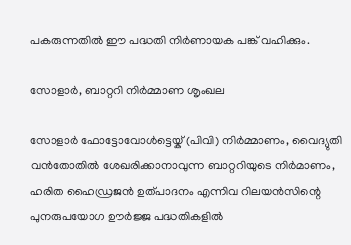പകരുന്നതില്‍ ഈ പദ്ധതി നിര്‍ണായക പങ്ക് വഹിക്കും.

സോളാര്‍, ബാറ്ററി നിര്‍മ്മാണ ശൃംഖല

സോളാര്‍ ഫോട്ടോവോള്‍ട്ടെയ്ക് (പിവി) നിര്‍മ്മാണം, വൈദ്യുതി വന്‍തോതില്‍ ശേഖരിക്കാനാവുന്ന ബാറ്ററിയുടെ നിര്‍മാണം, ഹരിത ഹൈഡ്രജന്‍ ഉത്പാദനം എന്നിവ റിലയന്‍സിന്റെ പുനരുപയോഗ ഊര്‍ജ്ജ പദ്ധതികളില്‍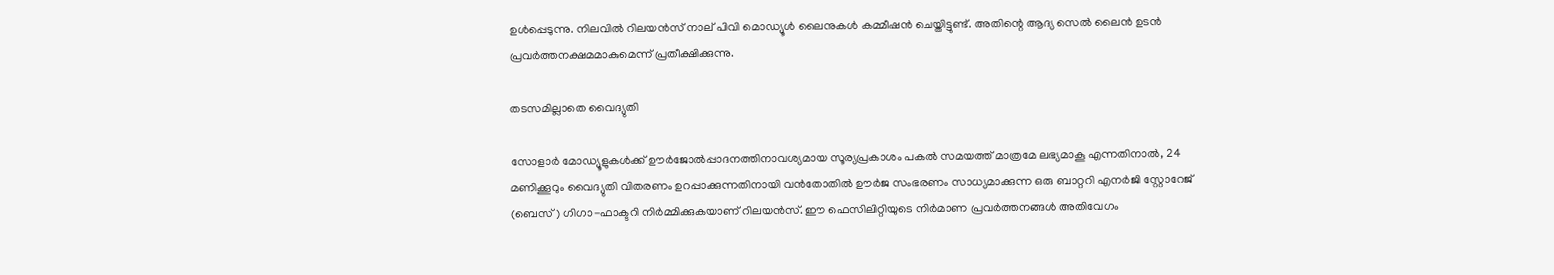ഉള്‍പ്പെടുന്നു. നിലവില്‍ റിലയന്‍സ് നാല് പിവി മൊഡ്യൂള്‍ ലൈനുകള്‍ കമ്മീഷന്‍ ചെയ്തിട്ടുണ്ട്. അതിന്റെ ആദ്യ സെല്‍ ലൈന്‍ ഉടന്‍ പ്രവര്‍ത്തനക്ഷമമാകുമെന്ന് പ്രതീക്ഷിക്കുന്നു.

തടസമില്ലാതെ വൈദ്യുതി

സോളാര്‍ മോഡ്യൂളുകള്‍ക്ക് ഊര്‍ജോല്‍പ്പാദനത്തിനാവശ്യമായ സൂര്യപ്രകാശം പകല്‍ സമയത്ത് മാത്രമേ ലഭ്യമാകൂ എന്നതിനാല്‍, 24 മണിക്കൂറും വൈദ്യുതി വിതരണം ഉറപ്പാക്കുന്നതിനായി വന്‍തോതില്‍ ഊര്‍ജ സംഭരണം സാധ്യമാക്കുന്ന ഒരു ബാറ്ററി എനര്‍ജി സ്റ്റോറേജ് (ബെസ്) ഗിഗാ-ഫാക്ടറി നിര്‍മ്മിക്കുകയാണ് റിലയന്‍സ്. ഈ ഫെസിലിറ്റിയുടെ നിര്‍മാണ പ്രവര്‍ത്തനങ്ങള്‍ അതിവേഗം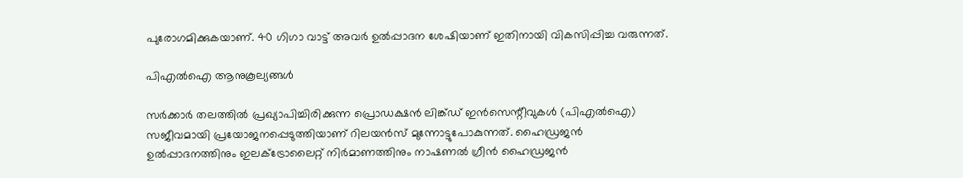പുരോഗമിക്കുകയാണ്. 40 ഗിഗാ വാട്ട് അവര്‍ ഉല്‍പ്പാദന ശേഷിയാണ് ഇതിനായി വികസിപ്പിച്ച വരുന്നത്.

പിഎല്‍ഐ ആനുകൂല്യങ്ങള്‍

സര്‍ക്കാര്‍ തലത്തില്‍ പ്രഖ്യാപിച്ചിരിക്കുന്ന പ്രൊഡക്ഷന്‍ ലിങ്ക്ഡ് ഇന്‍സെന്റീവുകള്‍ (പിഎല്‍ഐ) സജീവമായി പ്രയോജനപ്പെടുത്തിയാണ് റിലയന്‍സ് മുന്നോട്ടുപോകുന്നത്. ഹൈഡ്രജന്‍ ഉല്‍പ്പാദനത്തിനും ഇലക്ട്രോലൈറ്റ് നിര്‍മാണത്തിനും നാഷണല്‍ ഗ്രീന്‍ ഹൈഡ്രജന്‍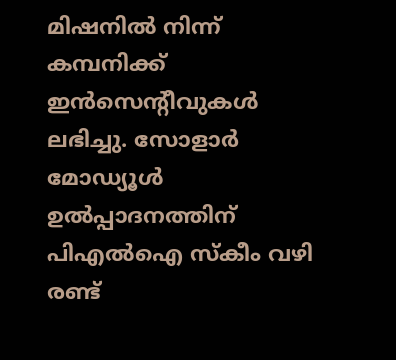മിഷനില്‍ നിന്ന് കമ്പനിക്ക് ഇന്‍സെന്റീവുകള്‍ ലഭിച്ചു. സോളാര്‍ മോഡ്യൂള്‍ ഉല്‍പ്പാദനത്തിന് പിഎല്‍ഐ സ്‌കീം വഴി രണ്ട്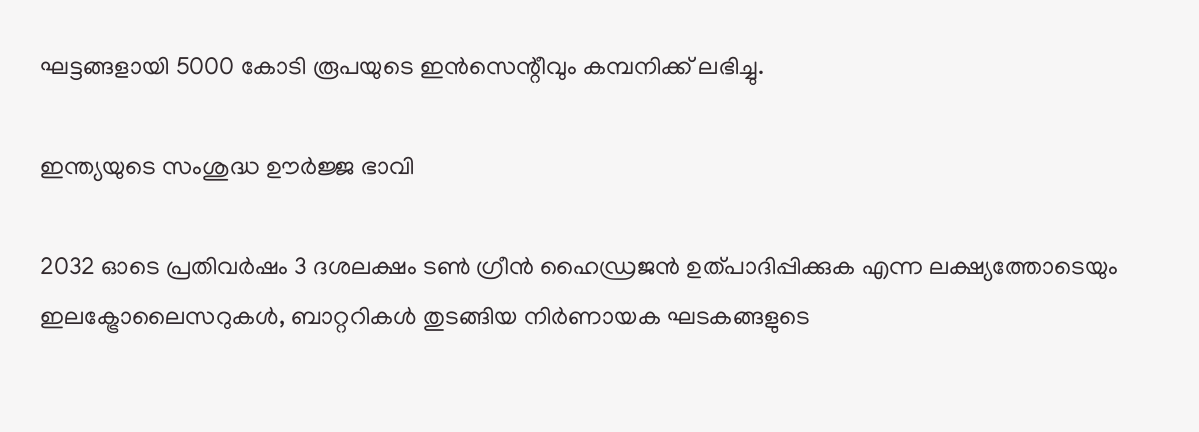ഘട്ടങ്ങളായി 5000 കോടി രൂപയുടെ ഇന്‍സെന്റീവും കമ്പനിക്ക് ലഭിച്ചു.

ഇന്ത്യയുടെ സംശുദ്ധ ഊര്‍ജ്ജ ഭാവി

2032 ഓടെ പ്രതിവര്‍ഷം 3 ദശലക്ഷം ടണ്‍ ഗ്രീന്‍ ഹൈഡ്രജന്‍ ഉത്പാദിപ്പിക്കുക എന്ന ലക്ഷ്യത്തോടെയും ഇലക്ട്രോലൈസറുകള്‍, ബാറ്ററികള്‍ തുടങ്ങിയ നിര്‍ണായക ഘടകങ്ങളുടെ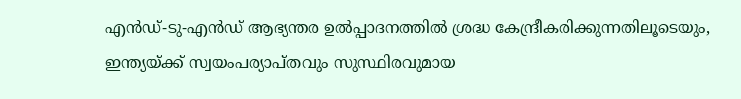എന്‍ഡ്-ടു-എന്‍ഡ് ആഭ്യന്തര ഉല്‍പ്പാദനത്തില്‍ ശ്രദ്ധ കേന്ദ്രീകരിക്കുന്നതിലൂടെയും, ഇന്ത്യയ്ക്ക് സ്വയംപര്യാപ്തവും സുസ്ഥിരവുമായ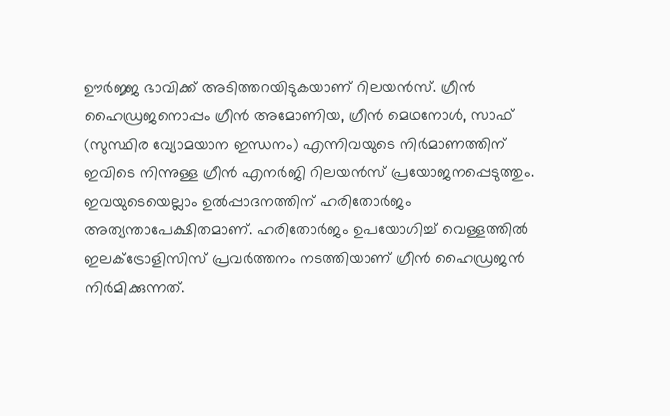ഊര്‍ജ്ജ ഭാവിക്ക് അടിത്തറയിടുകയാണ് റിലയന്‍സ്. ഗ്രീന്‍ ഹൈഡ്രജനൊപ്പം ഗ്രീന്‍ അമോണിയ, ഗ്രീന്‍ മെഥനോള്‍, സാഫ് (സുസ്ഥിര വ്യോമയാന ഇന്ധനം) എന്നിവയുടെ നിര്‍മാണത്തിന് ഇവിടെ നിന്നുള്ള ഗ്രീന്‍ എനര്‍ജി റിലയന്‍സ് പ്രയോജനപ്പെടുത്തും. ഇവയുടെയെല്ലാം ഉല്‍പ്പാദനത്തിന് ഹരിതോര്‍ജം അത്യന്താപേക്ഷിതമാണ്. ഹരിതോര്‍ജം ഉപയോഗിച്ച് വെള്ളത്തില്‍ ഇലക്ട്രോളിസിസ് പ്രവര്‍ത്തനം നടത്തിയാണ് ഗ്രീന്‍ ഹൈഡ്രജന്‍ നിര്‍മിക്കുന്നത്.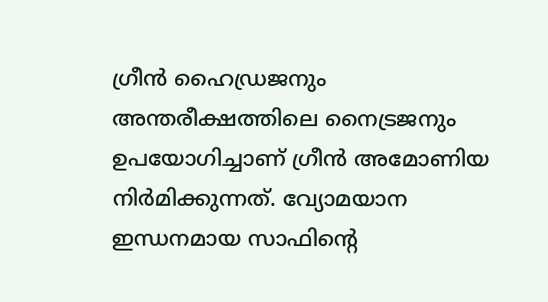ഗ്രീന്‍ ഹൈഡ്രജനും അന്തരീക്ഷത്തിലെ നൈട്രജനും ഉപയോഗിച്ചാണ് ഗ്രീന്‍ അമോണിയ നിര്‍മിക്കുന്നത്. വ്യോമയാന ഇന്ധനമായ സാഫിന്റെ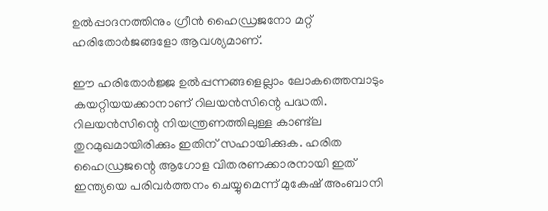ഉല്‍പ്പാദനത്തിനും ഗ്രീന്‍ ഹൈഡ്രജനോ മറ്റ് ഹരിതോര്‍ജങ്ങളോ ആവശ്യമാണ്.

ഈ ഹരിതോര്‍ജ്ജ ഉല്‍പ്പന്നങ്ങളെല്ലാം ലോകത്തെമ്പാടും കയറ്റിയയക്കാനാണ് റിലയന്‍സിന്റെ പദ്ധതി. റിലയന്‍സിന്റെ നിയന്ത്രണത്തിലുള്ള കാണ്ട്‌ല തുറമുഖമായിരിക്കും ഇതിന് സഹായിക്കുക. ഹരിത ഹൈഡ്രജന്റെ ആഗോള വിതരണക്കാരനായി ഇത് ഇന്ത്യയെ പരിവര്‍ത്തനം ചെയ്യുമെന്ന് മുകേഷ് അംബാനി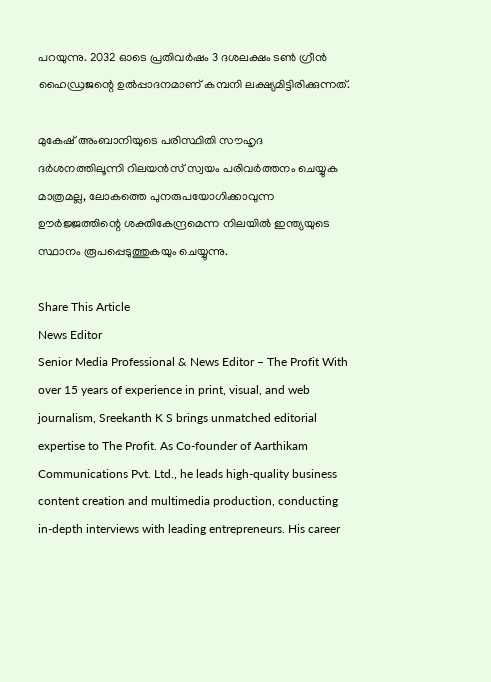പറയുന്നു. 2032 ഓടെ പ്രതിവര്‍ഷം 3 ദശലക്ഷം ടണ്‍ ഗ്രീന്‍ ഹൈഡ്രജന്റെ ഉല്‍പ്പാദനമാണ് കമ്പനി ലക്ഷ്യമിട്ടിരിക്കുന്നത്.

മുകേഷ് അംബാനിയുടെ പരിസ്ഥിതി സൗഹൃദ ദര്‍ശനത്തിലൂന്നി റിലയന്‍സ് സ്വയം പരിവര്‍ത്തനം ചെയ്യുക മാത്രമല്ല, ലോകത്തെ പുനരുപയോഗിക്കാവുന്ന ഊര്‍ജ്ജത്തിന്റെ ശക്തികേന്ദ്രമെന്ന നിലയില്‍ ഇന്ത്യയുടെ സ്ഥാനം രൂപപ്പെടുത്തുകയും ചെയ്യുന്നു.

Share This Article
News Editor
Senior Media Professional & News Editor – The Profit With over 15 years of experience in print, visual, and web journalism, Sreekanth K S brings unmatched editorial expertise to The Profit. As Co-founder of Aarthikam Communications Pvt. Ltd., he leads high-quality business content creation and multimedia production, conducting in-depth interviews with leading entrepreneurs. His career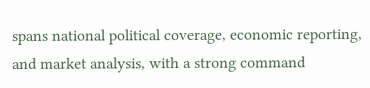spans national political coverage, economic reporting, and market analysis, with a strong command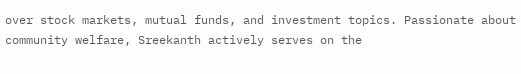over stock markets, mutual funds, and investment topics. Passionate about community welfare, Sreekanth actively serves on the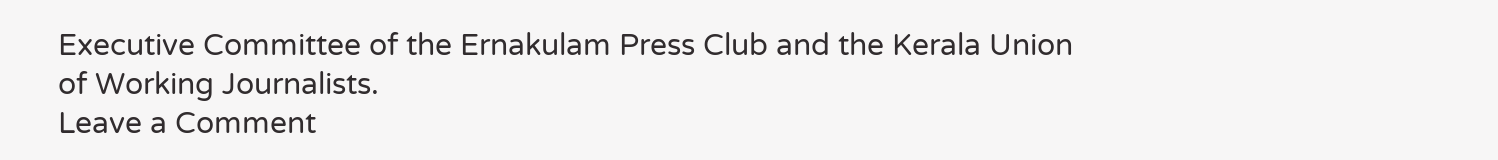Executive Committee of the Ernakulam Press Club and the Kerala Union of Working Journalists.
Leave a Comment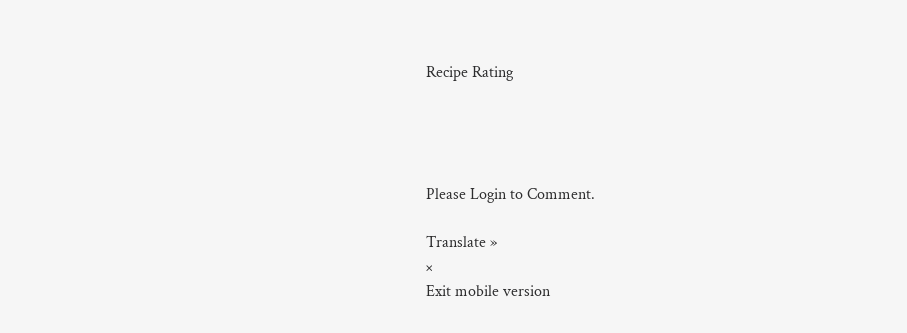Recipe Rating




Please Login to Comment.

Translate »
×
Exit mobile version